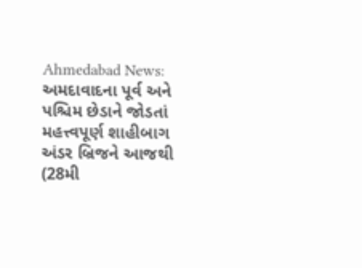Ahmedabad News: અમદાવાદના પૂર્વ અને પશ્ચિમ છેડાને જોડતાં મહત્ત્વપૂર્ણ શાહીબાગ અંડર બ્રિજને આજથી (28મી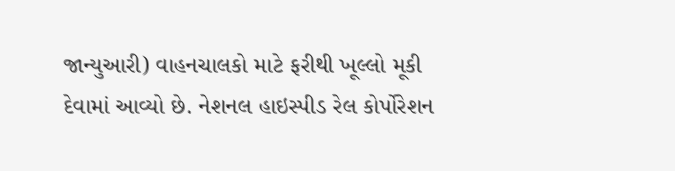જાન્યુઆરી) વાહનચાલકો માટે ફરીથી ખૂલ્લો મૂકી દેવામાં આવ્યો છે. નેશનલ હાઇસ્પીડ રેલ કોર્પોરેશન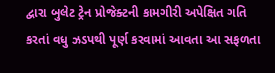દ્વારા બુલેટ ટ્રેન પ્રોજેક્ટની કામગીરી અપેક્ષિત ગતિ કરતાં વધુ ઝડપથી પૂર્ણ કરવામાં આવતા આ સફળતા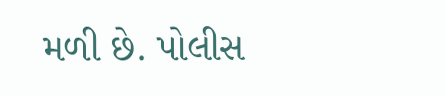મળી છે. પોલીસ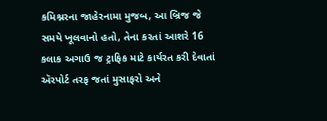કમિશ્નરના જાહેરનામા મુજબ, આ બ્રિજ જે સમયે ખૂલવાનો હતો, તેના કરતાં આશરે 16 કલાક અગાઉ જ ટ્રાફિક માટે કાર્યરત કરી દેવાતાં ઍરપોર્ટ તરફ જતાં મુસાફરો અને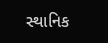સ્થાનિક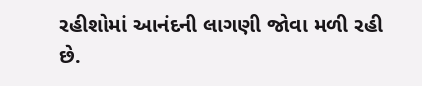રહીશોમાં આનંદની લાગણી જોવા મળી રહી છે.